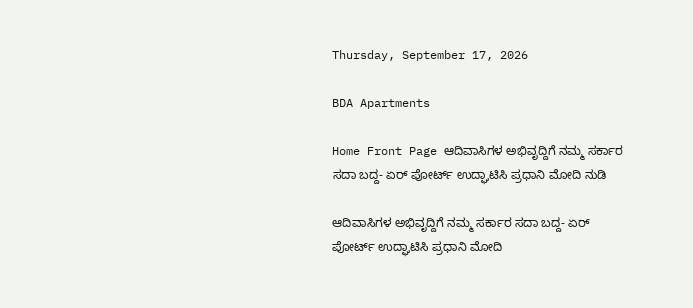Thursday, September 17, 2026

BDA Apartments

Home Front Page ಆದಿವಾಸಿಗಳ ಅಭಿವೃದ್ದಿಗೆ ನಮ್ಮ ಸರ್ಕಾರ ಸದಾ ಬದ್ದ- ಏರ್ ಪೋರ್ಟ್ ಉದ್ಘಾಟಿಸಿ ಪ್ರಧಾನಿ ಮೋದಿ ನುಡಿ

ಆದಿವಾಸಿಗಳ ಅಭಿವೃದ್ದಿಗೆ ನಮ್ಮ ಸರ್ಕಾರ ಸದಾ ಬದ್ದ- ಏರ್ ಪೋರ್ಟ್ ಉದ್ಘಾಟಿಸಿ ಪ್ರಧಾನಿ ಮೋದಿ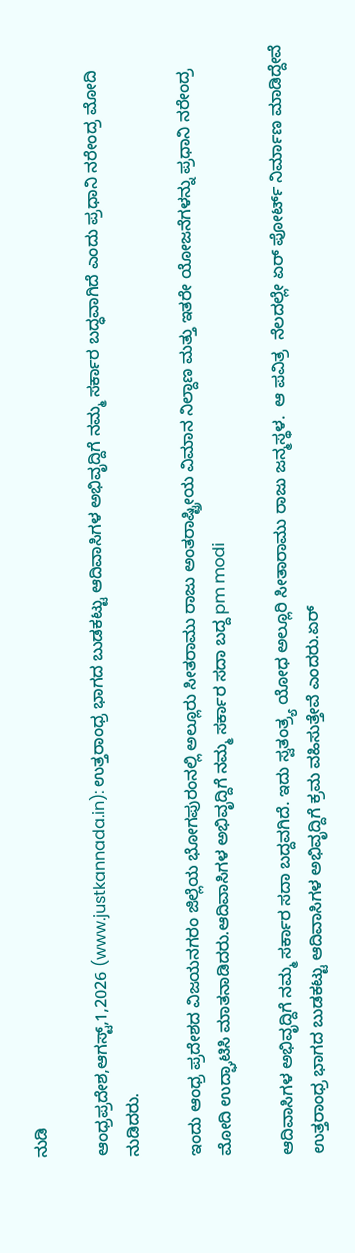ನುಡಿ

ಆಂಧ್ರಪ್ರದೇಶ,ಆಗಸ್ಟ್,1,2026 (www.justkannada.in): ಉತ್ತರಾಂಧ್ರ ಭಾಗದ ಬುಡಕಟ್ಟು ಆದಿವಾಸಿಗಳ ಅಭಿವೃದ್ದಿಗೆ ನಮ್ಮ ಸರ್ಕಾರ ಬದ್ಧವಾಗಿದೆ ಎಂದು ಪ್ರಧಾನಿ ನರೇಂದ್ರ ಮೋದಿ ನುಡಿದರು.

ಇಂದು ಆಂಧ್ರ ಪ್ರದೇಶದ ವಿಜಯನಗರಂ ಜಿಲ್ಲೆಯ ಭೋಗಪುರಂನಲ್ಲಿ ಅಲ್ಲೂರು ಸೀತರಾಮು ರಾಜು ಅಂತರಾಷ್ಟ್ರೀಯ ವಿಮಾನ ನಿಲ್ದಾಣ ಮತ್ತು ಇತರೇ ಯೋಜನೆಗಳನ್ನು ಪ್ರಧಾನಿ ನರೇಂದ್ರ ಮೋದಿ ಉದ್ಘಾಟಿಸಿ ಮಾತನಾಡಿದರು.ಆದಿವಾಸಿಗಳ ಅಭಿವೃದ್ದಿಗೆ ನಮ್ಮ ಸರ್ಕಾರ ಸದಾ ಬದ್ದ pm modi

ಆದಿವಾಸಿಗಳ ಅಭಿವೃದ್ದಿಗೆ ನಮ್ಮ ಸರ್ಕಾರ ಸದಾ ಬದ್ದವಗಿದೆ. ಇದು ಸ್ವತಂತ್ರ್ಯ ಯೋಧ ಅಲ್ಲೂರಿ ಸೀತಾರಾಮು ರಾಜು ಜನ್ಮಸ್ಥಳ.  ಆ ಪವಿತ್ರ  ನೆಲದಲ್ಲೇ ಏರ್ ಪೋರ್ಟ್ ನಿರ್ಮಾಣ ಮಾಡಿದ್ದೇವೆ ಉತ್ತರಾಂಧ್ರ ಭಾಗದ ಬುಡಕಟ್ಟು ಆದಿವಾಸಿಗಳ ಅಭಿವೃದ್ದಿಗೆ ಕ್ರಮ ವಹಿಸುತ್ತೇವೆ ಎಂದರು.ಏರ್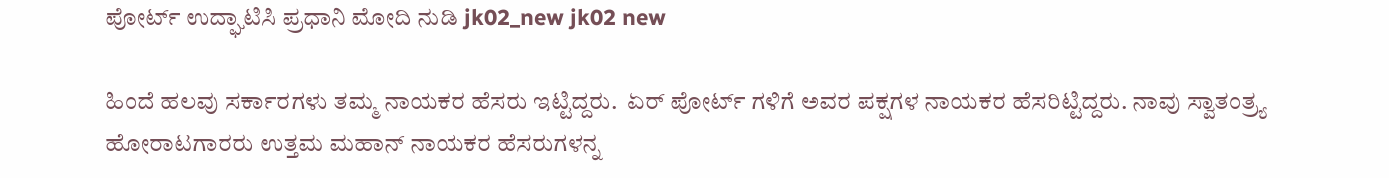ಪೋರ್ಟ್ ಉದ್ಘಾಟಿಸಿ ಪ್ರಧಾನಿ ಮೋದಿ ನುಡಿ jk02_new jk02 new

ಹಿಂದೆ ಹಲವು ಸರ್ಕಾರಗಳು ತಮ್ಮ ನಾಯಕರ ಹೆಸರು ಇಟ್ಟಿದ್ದರು.  ಏರ್ ಪೋರ್ಟ್ ಗಳಿಗೆ ಅವರ ಪಕ್ಷಗಳ ನಾಯಕರ ಹೆಸರಿಟ್ಟಿದ್ದರು. ನಾವು ಸ್ವಾತಂತ್ರ್ಯ ಹೋರಾಟಗಾರರು ಉತ್ತಮ ಮಹಾನ್ ನಾಯಕರ ಹೆಸರುಗಳನ್ನ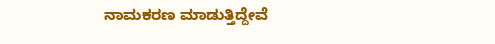ನಾಮಕರಣ ಮಾಡುತ್ತಿದ್ದೇವೆ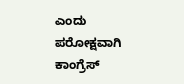ಎಂದು  ಪರೋಕ್ಷವಾಗಿ ಕಾಂಗ್ರೆಸ್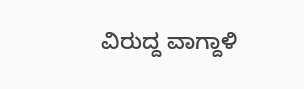ವಿರುದ್ದ ವಾಗ್ದಾಳಿ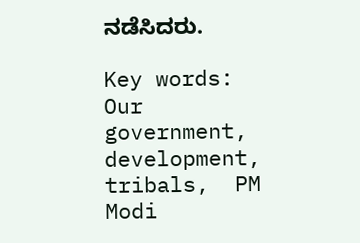ನಡೆಸಿದರು.

Key words: Our government, development, tribals,  PM Modi